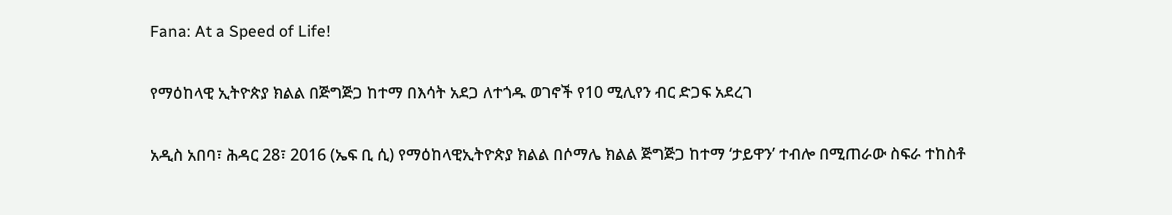Fana: At a Speed of Life!

የማዕከላዊ ኢትዮጵያ ክልል በጅግጅጋ ከተማ በእሳት አደጋ ለተጎዱ ወገኖች የ10 ሚሊየን ብር ድጋፍ አደረገ

አዲስ አበባ፣ ሕዳር 28፣ 2016 (ኤፍ ቢ ሲ) የማዕከላዊኢትዮጵያ ክልል በሶማሌ ክልል ጅግጅጋ ከተማ ‘ታይዋን’ ተብሎ በሚጠራው ስፍራ ተከስቶ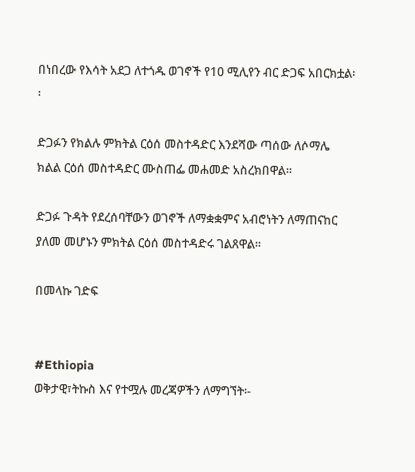በነበረው የእሳት አደጋ ለተጎዱ ወገኖች የ10 ሚሊየን ብር ድጋፍ አበርክቷል፡፡

ድጋፉን የክልሉ ምክትል ርዕሰ መስተዳድር እንደሻው ጣሰው ለሶማሌ ክልል ርዕሰ መስተዳድር ሙስጠፌ መሐመድ አስረክበዋል፡፡

ድጋፉ ጉዳት የደረሰባቸውን ወገኖች ለማቋቋምና አብሮነትን ለማጠናከር ያለመ መሆኑን ምክትል ርዕሰ መስተዳድሩ ገልጸዋል፡፡

በመላኩ ገድፍ


#Ethiopia
ወቅታዊ፣ትኩስ እና የተሟሉ መረጃዎችን ለማግኘት፡-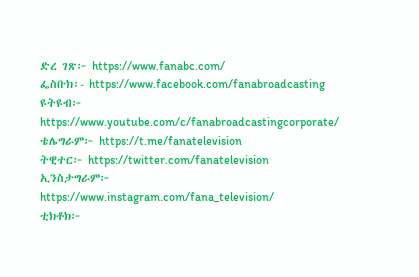ድረ ገጽ፦ https://www.fanabc.com/
ፌስቡክ፡- https://www.facebook.com/fanabroadcasting
ዩትዩብ፦ https://www.youtube.com/c/fanabroadcastingcorporate/
ቴሌግራም፦ https://t.me/fanatelevision
ትዊተር፦ https://twitter.com/fanatelevision
ኢንስታግራም፦ https://www.instagram.com/fana_television/
ቲክቶክ፦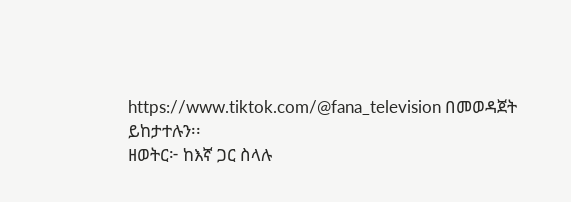https://www.tiktok.com/@fana_television በመወዳጀት ይከታተሉን፡፡
ዘወትር፦ ከእኛ ጋር ስላሉ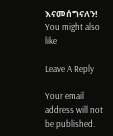እናመሰግናለን!
You might also like

Leave A Reply

Your email address will not be published.